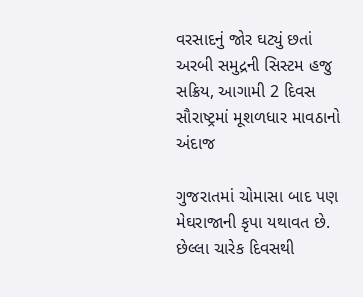વરસાદનું જોર ઘટ્યું છતાં અરબી સમુદ્રની સિસ્ટમ હજુ સક્રિય, આગામી 2 દિવસ સૌરાષ્ટ્રમાં મૂશળધાર માવઠાનો અંદાજ

ગુજરાતમાં ચોમાસા બાદ પણ મેઘરાજાની કૃપા યથાવત છે. છેલ્લા ચારેક દિવસથી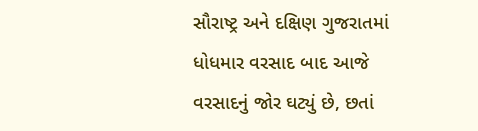સૌરાષ્ટ્ર અને દક્ષિણ ગુજરાતમાં ધોધમાર વરસાદ બાદ આજે વરસાદનું જોર ઘટ્યું છે, છતાં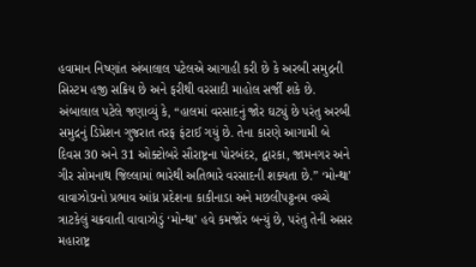હવામાન નિષ્ણાંત અંબાલાલ પટેલએ આગાહી કરી છે કે અરબી સમુદ્રની સિસ્ટમ હજી સક્રિય છે અને ફરીથી વરસાદી માહોલ સર્જી શકે છે. અંબાલાલ પટેલે જણાવ્યું કે, “હાલમાં વરસાદનું જોર ઘટ્યું છે પરંતુ અરબી સમુદ્રનું ડિપ્રેશન ગુજરાત તરફ ફંટાઈ ગયું છે. તેના કારણે આગામી બે દિવસ 30 અને 31 ઓક્ટોબરે સૌરાષ્ટ્રના પોરબંદર, દ્વારકા, જામનગર અને ગીર સોમનાથ જિલ્લામાં ભારેથી અતિભારે વરસાદની શક્યતા છે.” ‘મોન્થા’ વાવાઝોડાનો પ્રભાવ આંધ્ર પ્રદેશના કાકીનાડા અને મછલીપટ્ટનમ વચ્ચે ત્રાટકેલું ચક્રવાતી વાવાઝોડું ‘મોન્થા’ હવે કમજોંર બન્યું છે, પરંતુ તેની અસર મહારાષ્ટ્ર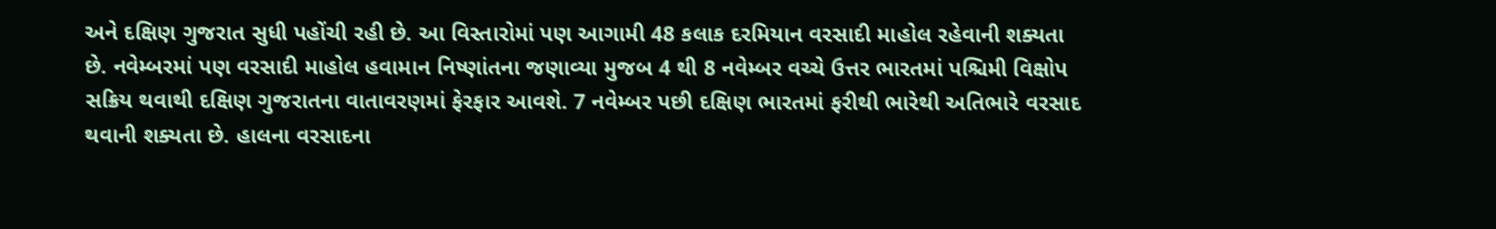અને દક્ષિણ ગુજરાત સુધી પહોંચી રહી છે. આ વિસ્તારોમાં પણ આગામી 48 કલાક દરમિયાન વરસાદી માહોલ રહેવાની શક્યતા છે. નવેમ્બરમાં પણ વરસાદી માહોલ હવામાન નિષ્ણાંતના જણાવ્યા મુજબ 4 થી 8 નવેમ્બર વચ્ચે ઉત્તર ભારતમાં પશ્ચિમી વિક્ષોપ સક્રિય થવાથી દક્ષિણ ગુજરાતના વાતાવરણમાં ફેરફાર આવશે. 7 નવેમ્બર પછી દક્ષિણ ભારતમાં ફરીથી ભારેથી અતિભારે વરસાદ થવાની શક્યતા છે. હાલના વરસાદના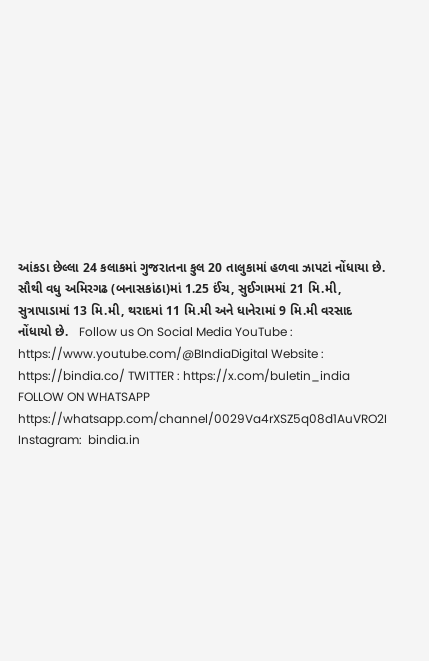આંકડા છેલ્લા 24 કલાકમાં ગુજરાતના કુલ 20 તાલુકામાં હળવા ઝાપટાં નોંધાયા છે. સૌથી વધુ અમિરગઢ (બનાસકાંઠા)માં 1.25 ઈંચ, સુઈગામમાં 21 મિ.મી, સુત્રાપાડામાં 13 મિ.મી, થરાદમાં 11 મિ.મી અને ધાનેરામાં 9 મિ.મી વરસાદ નોંધાયો છે.   Follow us On Social Media YouTube : https://www.youtube.com/@BIndiaDigital Website : https://bindia.co/ TWITTER : https://x.com/buletin_india FOLLOW ON WHATSAPP  https://whatsapp.com/channel/0029Va4rXSZ5q08d1AuVRO2I Instagram:  bindia.in